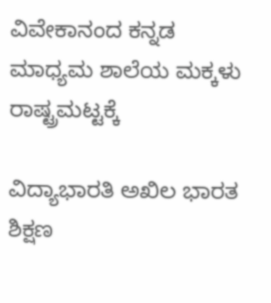ವಿವೇಕಾನಂದ ಕನ್ನಡ ಮಾಧ್ಯಮ ಶಾಲೆಯ ಮಕ್ಕಳು ರಾಷ್ಟ್ರಮಟ್ಟಕ್ಕೆ

ವಿದ್ಯಾಭಾರತಿ ಅಖಿಲ ಭಾರತ ಶಿಕ್ಷಣ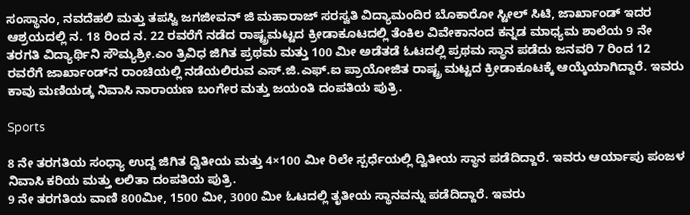ಸಂಸ್ಥಾನಂ, ನವದೆಹಲಿ ಮತ್ತು ತಪಸ್ವಿ ಜಗಜೀವನ್ ಜಿ ಮಹಾರಾಜ್ ಸರಸ್ವತಿ ವಿದ್ಯಾಮಂದಿರ ಬೊಕಾರೋ ಸ್ಟೀಲ್ ಸಿಟಿ, ಜಾರ್ಖಾಂಡ್ ಇದರ ಆಶ್ರಯದಲ್ಲಿ ನ. 18 ರಿಂದ ನ. 22 ರವರೆಗೆ ನಡೆದ ರಾಷ್ಟ್ರಮಟ್ಟದ ಕ್ರೀಡಾಕೂಟದಲ್ಲಿ ತೆಂಕಿಲ ವಿವೇಕಾನಂದ ಕನ್ನಡ ಮಾಧ್ಯಮ ಶಾಲೆಯ 9 ನೇ ತರಗತಿ ವಿದ್ಯಾರ್ಥಿನಿ ಸೌಮ್ಯಶ್ರೀ.ಎಂ ತ್ರಿವಿಧ ಜಿಗಿತ ಪ್ರಥಮ ಮತ್ತು 100 ಮೀ ಅಡೆತಡೆ ಓಟದಲ್ಲಿ ಪ್ರಥಮ ಸ್ಥಾನ ಪಡೆದು ಜನವರಿ 7 ರಿಂದ 12 ರವರೆಗೆ ಜಾರ್ಖಾಂಡ್‌ನ ರಾಂಚಿಯಲ್ಲಿ ನಡೆಯಲಿರುವ ಎಸ್.ಜಿ.ಎಫ್.ಐ ಪ್ರಾಯೋಜಿತ ರಾಷ್ಟ್ರ ಮಟ್ಟದ ಕ್ರೀಡಾಕೂಟಕ್ಕೆ ಆಯ್ಕೆಯಾಗಿದ್ದಾರೆ. ಇವರು ಕಾವು ಮಣಿಯಡ್ಕ ನಿವಾಸಿ ನಾರಾಯಣ ಬಂಗೇರ ಮತ್ತು ಜಯಂತಿ ದಂಪತಿಯ ಪುತ್ರಿ.

Sports

8 ನೇ ತರಗತಿಯ ಸಂಧ್ಯಾ ಉದ್ದ ಜಿಗಿತ ದ್ವಿತೀಯ ಮತ್ತು 4×100 ಮೀ ರಿಲೇ ಸ್ಪರ್ಧೆಯಲ್ಲಿ ದ್ವಿತೀಯ ಸ್ಥಾನ ಪಡೆದಿದ್ದಾರೆ. ಇವರು ಆರ್ಯಾಪು ಪಂಜಳ ನಿವಾಸಿ ಕರಿಯ ಮತ್ತು ಲಲಿತಾ ದಂಪತಿಯ ಪುತ್ರಿ.
9 ನೇ ತರಗತಿಯ ವಾಣಿ 800ಮೀ, 1500 ಮೀ, 3000 ಮೀ ಓಟದಲ್ಲಿ ತೃತೀಯ ಸ್ಥಾನವನ್ನು ಪಡೆದಿದ್ದಾರೆ. ಇವರು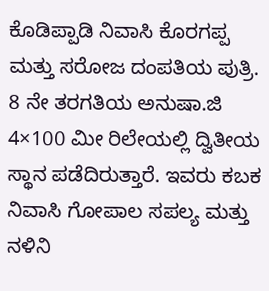ಕೊಡಿಪ್ಪಾಡಿ ನಿವಾಸಿ ಕೊರಗಪ್ಪ ಮತ್ತು ಸರೋಜ ದಂಪತಿಯ ಪುತ್ರಿ.
8 ನೇ ತರಗತಿಯ ಅನುಷಾ.ಜಿ 4×100 ಮೀ ರಿಲೇಯಲ್ಲಿ ದ್ವಿತೀಯ ಸ್ಥಾನ ಪಡೆದಿರುತ್ತಾರೆ. ಇವರು ಕಬಕ ನಿವಾಸಿ ಗೋಪಾಲ ಸಪಲ್ಯ ಮತ್ತು ನಳಿನಿ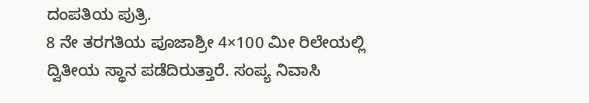ದಂಪತಿಯ ಪುತ್ರಿ.
8 ನೇ ತರಗತಿಯ ಪೂಜಾಶ್ರೀ 4×100 ಮೀ ರಿಲೇಯಲ್ಲಿ ದ್ವಿತೀಯ ಸ್ಥಾನ ಪಡೆದಿರುತ್ತಾರೆ. ಸಂಪ್ಯ ನಿವಾಸಿ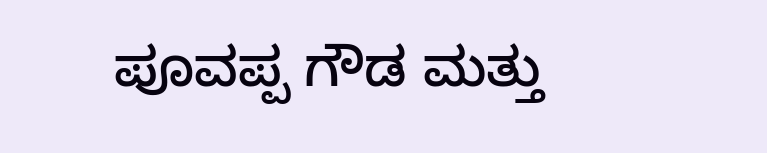ಪೂವಪ್ಪ ಗೌಡ ಮತ್ತು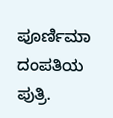ಪೂರ್ಣಿಮಾ ದಂಪತಿಯ ಪುತ್ರಿ.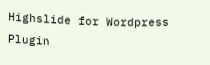Highslide for Wordpress Plugin